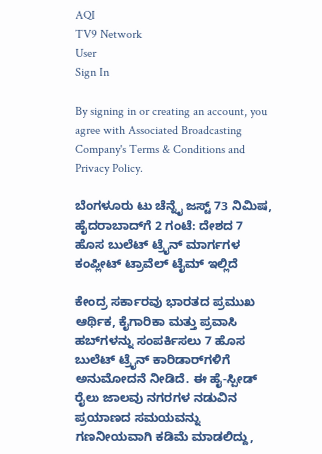AQI
TV9 Network
User
Sign In

By signing in or creating an account, you agree with Associated Broadcasting Company's Terms & Conditions and Privacy Policy.

ಬೆಂಗಳೂರು ಟು ಚೆನ್ನೈ ಜಸ್ಟ್ 73 ನಿಮಿಷ, ಹೈದರಾಬಾದ್‌ಗೆ 2 ಗಂಟೆ: ದೇಶದ 7 ಹೊಸ ಬುಲೆಟ್ ಟ್ರೈನ್ ಮಾರ್ಗಗಳ ಕಂಪ್ಲೀಟ್ ಟ್ರಾವೆಲ್ ಟೈಮ್ ಇಲ್ಲಿದೆ

ಕೇಂದ್ರ ಸರ್ಕಾರವು ಭಾರತದ ಪ್ರಮುಖ ಆರ್ಥಿಕ, ಕೈಗಾರಿಕಾ ಮತ್ತು ಪ್ರವಾಸಿ ಹಬ್‌ಗಳನ್ನು ಸಂಪರ್ಕಿಸಲು 7 ಹೊಸ ಬುಲೆಟ್ ಟ್ರೈನ್ ಕಾರಿಡಾರ್‌ಗಳಿಗೆ ಅನುಮೋದನೆ ನೀಡಿದೆ. ಈ ಹೈ-ಸ್ಪೀಡ್ ರೈಲು ಜಾಲವು ನಗರಗಳ ನಡುವಿನ ಪ್ರಯಾಣದ ಸಮಯವನ್ನು ಗಣನೀಯವಾಗಿ ಕಡಿಮೆ ಮಾಡಲಿದ್ದು,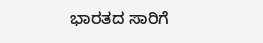ಭಾರತದ ಸಾರಿಗೆ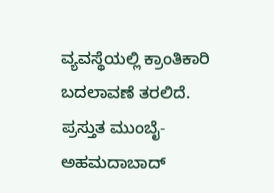ವ್ಯವಸ್ಥೆಯಲ್ಲಿ ಕ್ರಾಂತಿಕಾರಿ ಬದಲಾವಣೆ ತರಲಿದೆ. ಪ್ರಸ್ತುತ ಮುಂಬೈ-ಅಹಮದಾಬಾದ್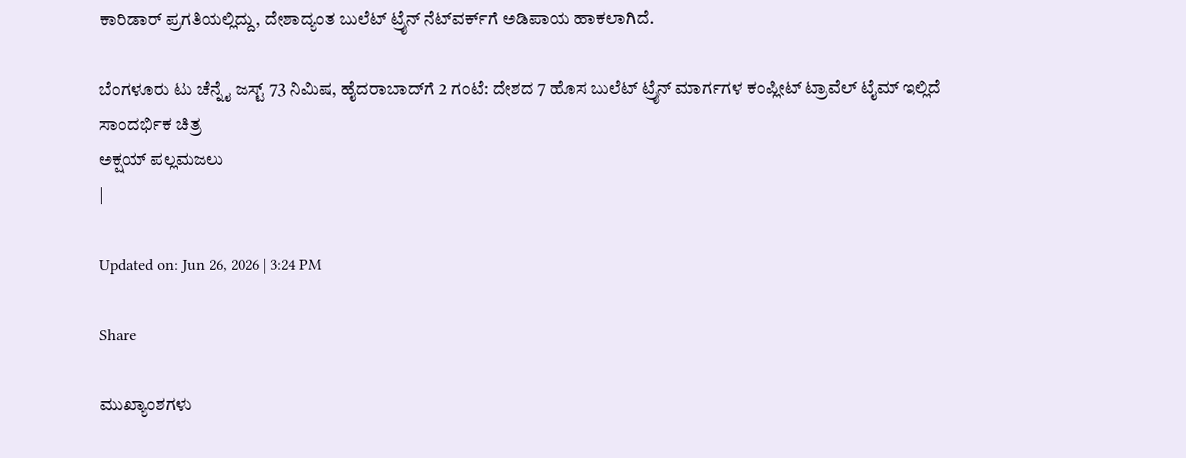ಕಾರಿಡಾರ್ ಪ್ರಗತಿಯಲ್ಲಿದ್ದು, ದೇಶಾದ್ಯಂತ ಬುಲೆಟ್ ಟ್ರೈನ್ ನೆಟ್‌ವರ್ಕ್‌ಗೆ ಅಡಿಪಾಯ ಹಾಕಲಾಗಿದೆ.

ಬೆಂಗಳೂರು ಟು ಚೆನ್ನೈ ಜಸ್ಟ್ 73 ನಿಮಿಷ, ಹೈದರಾಬಾದ್‌ಗೆ 2 ಗಂಟೆ: ದೇಶದ 7 ಹೊಸ ಬುಲೆಟ್ ಟ್ರೈನ್ ಮಾರ್ಗಗಳ ಕಂಪ್ಲೀಟ್ ಟ್ರಾವೆಲ್ ಟೈಮ್ ಇಲ್ಲಿದೆ
ಸಾಂದರ್ಭಿಕ ಚಿತ್ರ
ಅಕ್ಷಯ್ ಪಲ್ಲಮಜಲು
|

Updated on: Jun 26, 2026 | 3:24 PM

Share

ಮುಖ್ಯಾಂಶಗಳು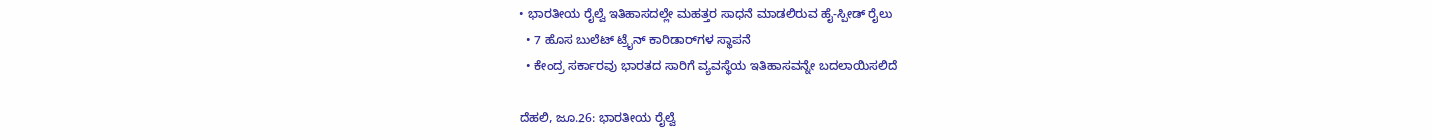• ಭಾರತೀಯ ರೈಲ್ವೆ ಇತಿಹಾಸದಲ್ಲೇ ಮಹತ್ತರ ಸಾಧನೆ ಮಾಡಲಿರುವ ಹೈ-ಸ್ಪೀಡ್ ರೈಲು
  • 7 ಹೊಸ ಬುಲೆಟ್ ಟ್ರೈನ್ ಕಾರಿಡಾರ್‌ಗಳ ಸ್ಥಾಪನೆ
  • ಕೇಂದ್ರ ಸರ್ಕಾರವು ಭಾರತದ ಸಾರಿಗೆ ವ್ಯವಸ್ಥೆಯ ಇತಿಹಾಸವನ್ನೇ ಬದಲಾಯಿಸಲಿದೆ

ದೆಹಲಿ, ಜೂ.26: ಭಾರತೀಯ ರೈಲ್ವೆ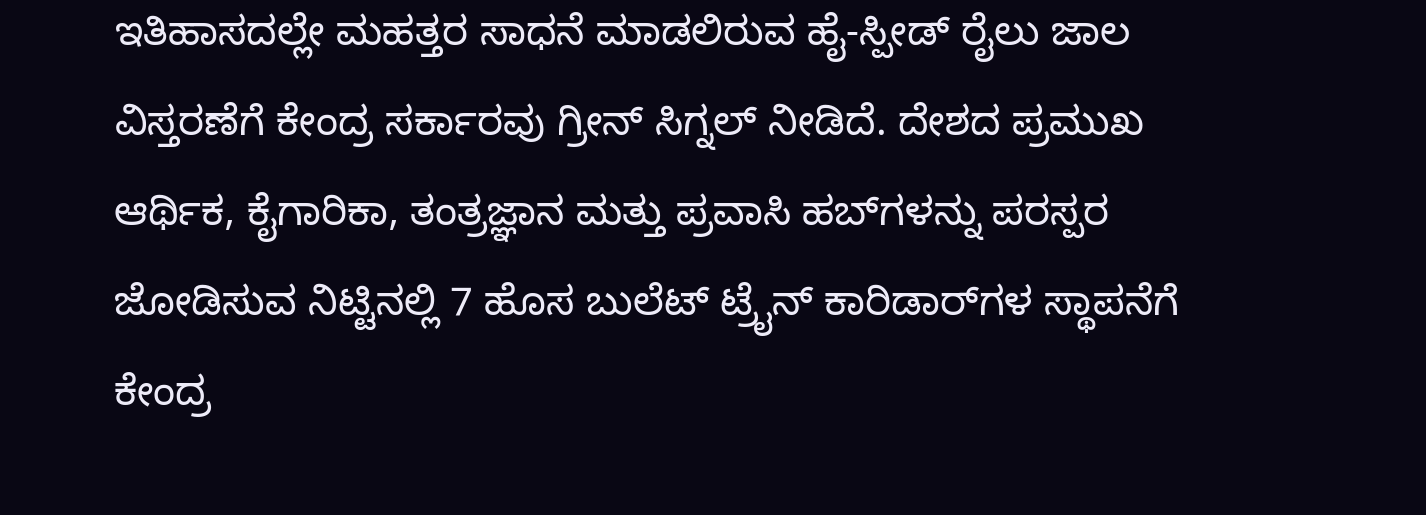ಇತಿಹಾಸದಲ್ಲೇ ಮಹತ್ತರ ಸಾಧನೆ ಮಾಡಲಿರುವ ಹೈ-ಸ್ಪೀಡ್ ರೈಲು ಜಾಲ ವಿಸ್ತರಣೆಗೆ ಕೇಂದ್ರ ಸರ್ಕಾರವು ಗ್ರೀನ್ ಸಿಗ್ನಲ್ ನೀಡಿದೆ. ದೇಶದ ಪ್ರಮುಖ ಆರ್ಥಿಕ, ಕೈಗಾರಿಕಾ, ತಂತ್ರಜ್ಞಾನ ಮತ್ತು ಪ್ರವಾಸಿ ಹಬ್‌ಗಳನ್ನು ಪರಸ್ಪರ ಜೋಡಿಸುವ ನಿಟ್ಟಿನಲ್ಲಿ 7 ಹೊಸ ಬುಲೆಟ್ ಟ್ರೈನ್ ಕಾರಿಡಾರ್‌ಗಳ ಸ್ಥಾಪನೆಗೆ ಕೇಂದ್ರ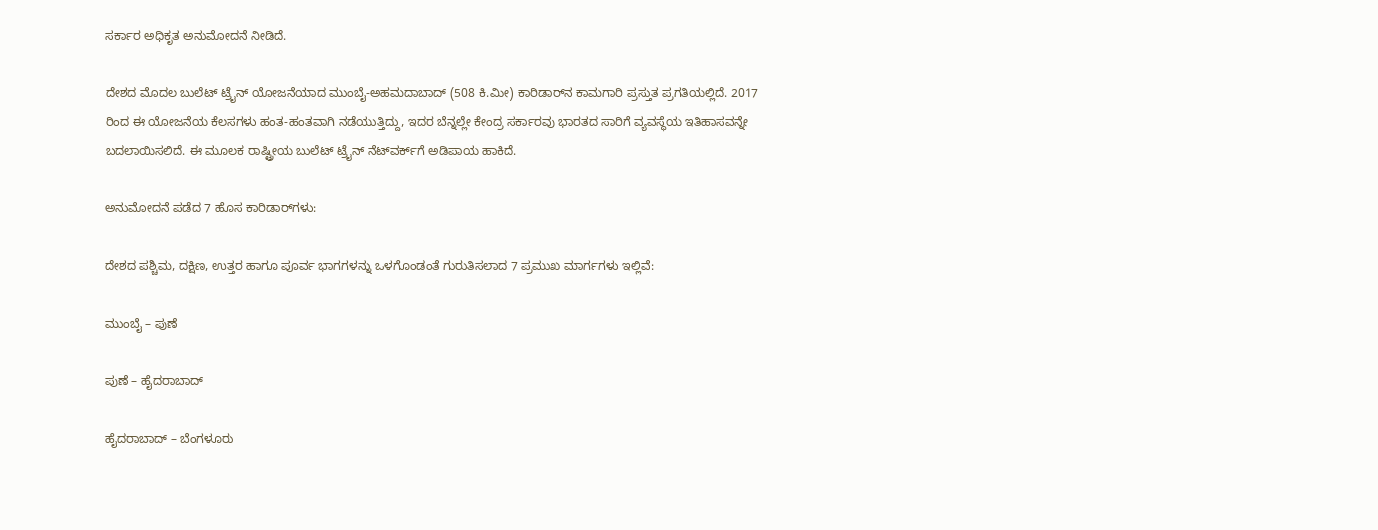ಸರ್ಕಾರ ಅಧಿಕೃತ ಅನುಮೋದನೆ ನೀಡಿದೆ.

ದೇಶದ ಮೊದಲ ಬುಲೆಟ್ ಟ್ರೈನ್ ಯೋಜನೆಯಾದ ಮುಂಬೈ-ಅಹಮದಾಬಾದ್ (508 ಕಿ.ಮೀ) ಕಾರಿಡಾರ್‌ನ ಕಾಮಗಾರಿ ಪ್ರಸ್ತುತ ಪ್ರಗತಿಯಲ್ಲಿದೆ. 2017 ರಿಂದ ಈ ಯೋಜನೆಯ ಕೆಲಸಗಳು ಹಂತ-ಹಂತವಾಗಿ ನಡೆಯುತ್ತಿದ್ದು, ಇದರ ಬೆನ್ನಲ್ಲೇ ಕೇಂದ್ರ ಸರ್ಕಾರವು ಭಾರತದ ಸಾರಿಗೆ ವ್ಯವಸ್ಥೆಯ ಇತಿಹಾಸವನ್ನೇ ಬದಲಾಯಿಸಲಿದೆ. ಈ ಮೂಲಕ ರಾಷ್ಟ್ರೀಯ ಬುಲೆಟ್ ಟ್ರೈನ್ ನೆಟ್‌ವರ್ಕ್‌ಗೆ ಅಡಿಪಾಯ ಹಾಕಿದೆ.

ಅನುಮೋದನೆ ಪಡೆದ 7 ಹೊಸ ಕಾರಿಡಾರ್‌ಗಳು:

ದೇಶದ ಪಶ್ಚಿಮ, ದಕ್ಷಿಣ, ಉತ್ತರ ಹಾಗೂ ಪೂರ್ವ ಭಾಗಗಳನ್ನು ಒಳಗೊಂಡಂತೆ ಗುರುತಿಸಲಾದ 7 ಪ್ರಮುಖ ಮಾರ್ಗಗಳು ಇಲ್ಲಿವೆ:

ಮುಂಬೈ – ಪುಣೆ

ಪುಣೆ – ಹೈದರಾಬಾದ್

ಹೈದರಾಬಾದ್ – ಬೆಂಗಳೂರು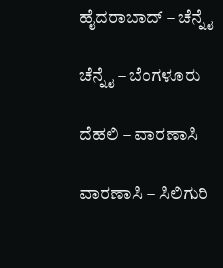ಹೈದರಾಬಾದ್ – ಚೆನ್ನೈ

ಚೆನ್ನೈ – ಬೆಂಗಳೂರು

ದೆಹಲಿ – ವಾರಣಾಸಿ

ವಾರಣಾಸಿ – ಸಿಲಿಗುರಿ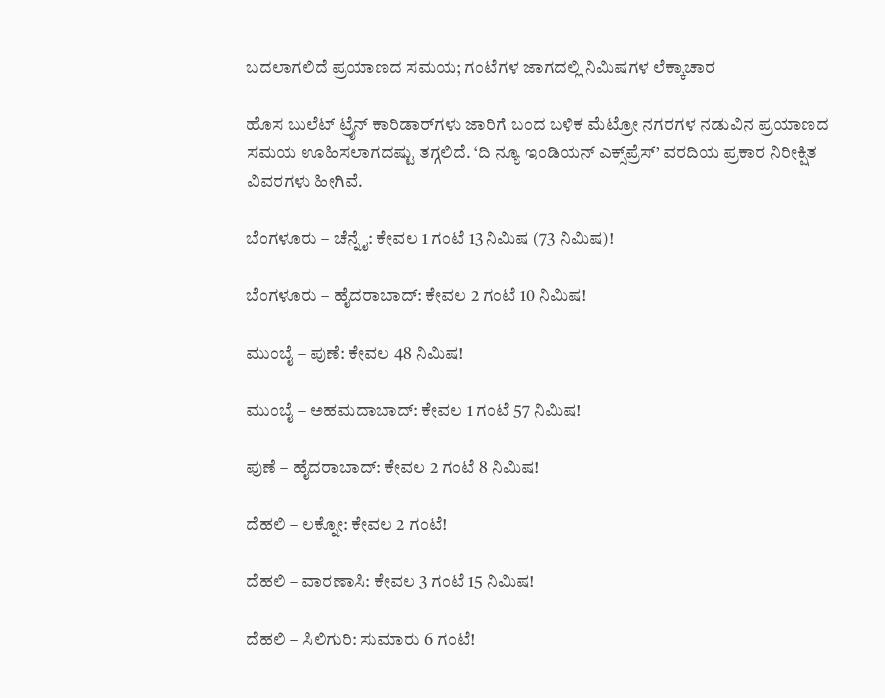ಬದಲಾಗಲಿದೆ ಪ್ರಯಾಣದ ಸಮಯ; ಗಂಟೆಗಳ ಜಾಗದಲ್ಲಿ ನಿಮಿಷಗಳ ಲೆಕ್ಕಾಚಾರ

ಹೊಸ ಬುಲೆಟ್ ಟ್ರೈನ್ ಕಾರಿಡಾರ್‌ಗಳು ಜಾರಿಗೆ ಬಂದ ಬಳಿಕ ಮೆಟ್ರೋ ನಗರಗಳ ನಡುವಿನ ಪ್ರಯಾಣದ ಸಮಯ ಊಹಿಸಲಾಗದಷ್ಟು ತಗ್ಗಲಿದೆ. ‘ದಿ ನ್ಯೂ ಇಂಡಿಯನ್ ಎಕ್ಸ್‌ಪ್ರೆಸ್’ ವರದಿಯ ಪ್ರಕಾರ ನಿರೀಕ್ಷಿತ ವಿವರಗಳು ಹೀಗಿವೆ.

ಬೆಂಗಳೂರು – ಚೆನ್ನೈ: ಕೇವಲ 1 ಗಂಟೆ 13 ನಿಮಿಷ (73 ನಿಮಿಷ)!

ಬೆಂಗಳೂರು – ಹೈದರಾಬಾದ್: ಕೇವಲ 2 ಗಂಟೆ 10 ನಿಮಿಷ!

ಮುಂಬೈ – ಪುಣೆ: ಕೇವಲ 48 ನಿಮಿಷ!

ಮುಂಬೈ – ಅಹಮದಾಬಾದ್: ಕೇವಲ 1 ಗಂಟೆ 57 ನಿಮಿಷ!

ಪುಣೆ – ಹೈದರಾಬಾದ್: ಕೇವಲ 2 ಗಂಟೆ 8 ನಿಮಿಷ!

ದೆಹಲಿ – ಲಕ್ನೋ: ಕೇವಲ 2 ಗಂಟೆ!

ದೆಹಲಿ – ವಾರಣಾಸಿ: ಕೇವಲ 3 ಗಂಟೆ 15 ನಿಮಿಷ!

ದೆಹಲಿ – ಸಿಲಿಗುರಿ: ಸುಮಾರು 6 ಗಂಟೆ!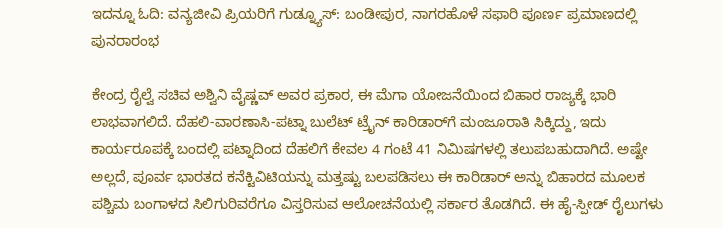ಇದನ್ನೂ ಓದಿ: ವನ್ಯಜೀವಿ ಪ್ರಿಯರಿಗೆ ಗುಡ್ನ್ಯೂಸ್: ಬಂಡೀಪುರ, ನಾಗರಹೊಳೆ ಸಫಾರಿ ಪೂರ್ಣ ಪ್ರಮಾಣದಲ್ಲಿ ಪುನರಾರಂಭ

ಕೇಂದ್ರ ರೈಲ್ವೆ ಸಚಿವ ಅಶ್ವಿನಿ ವೈಷ್ಣವ್ ಅವರ ಪ್ರಕಾರ, ಈ ಮೆಗಾ ಯೋಜನೆಯಿಂದ ಬಿಹಾರ ರಾಜ್ಯಕ್ಕೆ ಭಾರಿ ಲಾಭವಾಗಲಿದೆ. ದೆಹಲಿ-ವಾರಣಾಸಿ-ಪಟ್ನಾ ಬುಲೆಟ್ ಟ್ರೈನ್ ಕಾರಿಡಾರ್‌ಗೆ ಮಂಜೂರಾತಿ ಸಿಕ್ಕಿದ್ದು, ಇದು ಕಾರ್ಯರೂಪಕ್ಕೆ ಬಂದಲ್ಲಿ ಪಟ್ನಾದಿಂದ ದೆಹಲಿಗೆ ಕೇವಲ 4 ಗಂಟೆ 41 ನಿಮಿಷಗಳಲ್ಲಿ ತಲುಪಬಹುದಾಗಿದೆ. ಅಷ್ಟೇ ಅಲ್ಲದೆ, ಪೂರ್ವ ಭಾರತದ ಕನೆಕ್ಟಿವಿಟಿಯನ್ನು ಮತ್ತಷ್ಟು ಬಲಪಡಿಸಲು ಈ ಕಾರಿಡಾರ್ ಅನ್ನು ಬಿಹಾರದ ಮೂಲಕ ಪಶ್ಚಿಮ ಬಂಗಾಳದ ಸಿಲಿಗುರಿವರೆಗೂ ವಿಸ್ತರಿಸುವ ಆಲೋಚನೆಯಲ್ಲಿ ಸರ್ಕಾರ ತೊಡಗಿದೆ. ಈ ಹೈ-ಸ್ಪೀಡ್ ರೈಲುಗಳು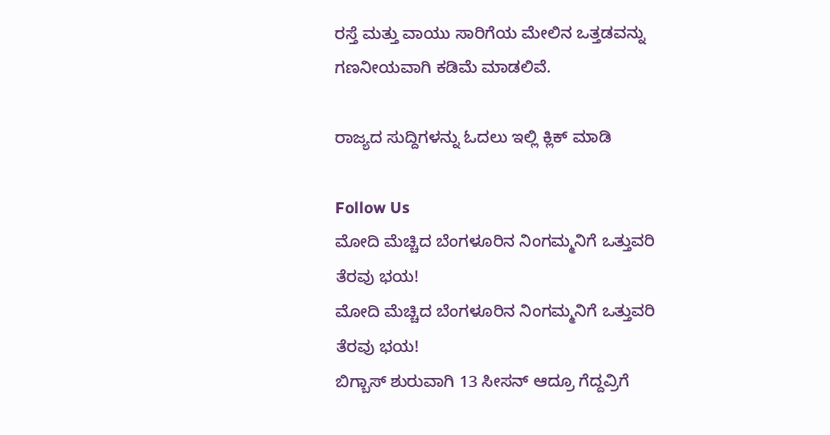ರಸ್ತೆ ಮತ್ತು ವಾಯು ಸಾರಿಗೆಯ ಮೇಲಿನ ಒತ್ತಡವನ್ನು ಗಣನೀಯವಾಗಿ ಕಡಿಮೆ ಮಾಡಲಿವೆ.

ರಾಜ್ಯದ ಸುದ್ದಿಗಳನ್ನು ಓದಲು ಇಲ್ಲಿ ಕ್ಲಿಕ್ ಮಾಡಿ

Follow Us
ಮೋದಿ ಮೆಚ್ಚಿದ ಬೆಂಗಳೂರಿನ ನಿಂಗಮ್ಮನಿಗೆ ಒತ್ತುವರಿ ತೆರವು ಭಯ!
ಮೋದಿ ಮೆಚ್ಚಿದ ಬೆಂಗಳೂರಿನ ನಿಂಗಮ್ಮನಿಗೆ ಒತ್ತುವರಿ ತೆರವು ಭಯ!
ಬಿಗ್ಬಾಸ್ ಶುರುವಾಗಿ 13 ಸೀಸನ್ ಆದ್ರೂ ಗೆದ್ದವ್ರಿಗೆ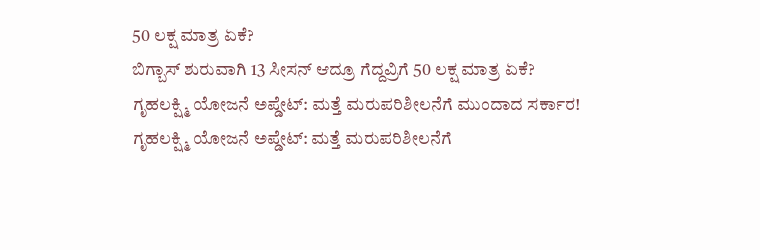50 ಲಕ್ಷ ಮಾತ್ರ ಏಕೆ?
ಬಿಗ್ಬಾಸ್ ಶುರುವಾಗಿ 13 ಸೀಸನ್ ಆದ್ರೂ ಗೆದ್ದವ್ರಿಗೆ 50 ಲಕ್ಷ ಮಾತ್ರ ಏಕೆ?
ಗೃಹಲಕ್ಷ್ಮಿ ಯೋಜನೆ ಅಪ್ಡೇಟ್: ಮತ್ತೆ ಮರುಪರಿಶೀಲನೆಗೆ ಮುಂದಾದ ಸರ್ಕಾರ!
ಗೃಹಲಕ್ಷ್ಮಿ ಯೋಜನೆ ಅಪ್ಡೇಟ್: ಮತ್ತೆ ಮರುಪರಿಶೀಲನೆಗೆ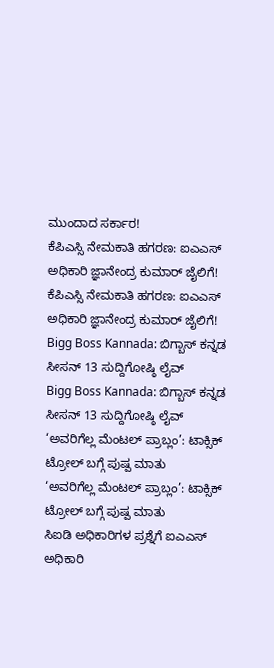ಮುಂದಾದ ಸರ್ಕಾರ!
ಕೆಪಿಎಸ್ಸಿ ನೇಮಕಾತಿ ಹಗರಣ: ಐಎಎಸ್ ಅಧಿಕಾರಿ ಜ್ಞಾನೇಂದ್ರ ಕುಮಾರ್ ಜೈಲಿಗೆ!
ಕೆಪಿಎಸ್ಸಿ ನೇಮಕಾತಿ ಹಗರಣ: ಐಎಎಸ್ ಅಧಿಕಾರಿ ಜ್ಞಾನೇಂದ್ರ ಕುಮಾರ್ ಜೈಲಿಗೆ!
Bigg Boss Kannada: ಬಿಗ್ಬಾಸ್ ಕನ್ನಡ ಸೀಸನ್ 13 ಸುದ್ದಿಗೋಷ್ಠಿ ಲೈವ್
Bigg Boss Kannada: ಬಿಗ್ಬಾಸ್ ಕನ್ನಡ ಸೀಸನ್ 13 ಸುದ್ದಿಗೋಷ್ಠಿ ಲೈವ್
‘ಅವರಿಗೆಲ್ಲ ಮೆಂಟಲ್ ಪ್ರಾಬ್ಲಂ’: ಟಾಕ್ಸಿಕ್ ಟ್ರೋಲ್ ಬಗ್ಗೆ ಪುಷ್ಪ ಮಾತು
‘ಅವರಿಗೆಲ್ಲ ಮೆಂಟಲ್ ಪ್ರಾಬ್ಲಂ’: ಟಾಕ್ಸಿಕ್ ಟ್ರೋಲ್ ಬಗ್ಗೆ ಪುಷ್ಪ ಮಾತು
ಸಿಐಡಿ ಅಧಿಕಾರಿಗಳ ಪ್ರಶ್ನೆಗೆ ಐಎಎಸ್ ಅಧಿಕಾರಿ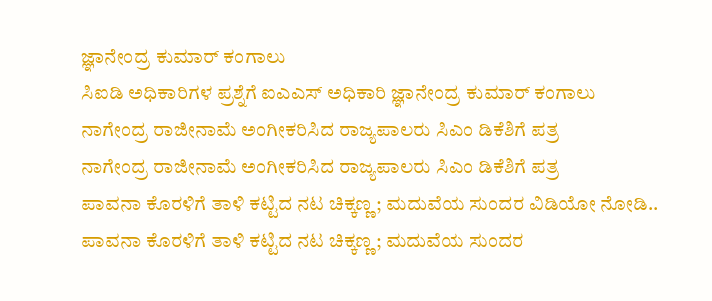ಜ್ಞಾನೇಂದ್ರ ಕುಮಾರ್ ಕಂಗಾಲು
ಸಿಐಡಿ ಅಧಿಕಾರಿಗಳ ಪ್ರಶ್ನೆಗೆ ಐಎಎಸ್ ಅಧಿಕಾರಿ ಜ್ಞಾನೇಂದ್ರ ಕುಮಾರ್ ಕಂಗಾಲು
ನಾಗೇಂದ್ರ ರಾಜೀನಾಮೆ ಅಂಗೀಕರಿಸಿದ ರಾಜ್ಯಪಾಲರು ಸಿಎಂ ಡಿಕೆಶಿಗೆ ಪತ್ರ
ನಾಗೇಂದ್ರ ರಾಜೀನಾಮೆ ಅಂಗೀಕರಿಸಿದ ರಾಜ್ಯಪಾಲರು ಸಿಎಂ ಡಿಕೆಶಿಗೆ ಪತ್ರ
ಪಾವನಾ ಕೊರಳಿಗೆ ತಾಳಿ ಕಟ್ಟಿದ ನಟ ಚಿಕ್ಕಣ್ಣ; ಮದುವೆಯ ಸುಂದರ ವಿಡಿಯೋ ನೋಡಿ..
ಪಾವನಾ ಕೊರಳಿಗೆ ತಾಳಿ ಕಟ್ಟಿದ ನಟ ಚಿಕ್ಕಣ್ಣ; ಮದುವೆಯ ಸುಂದರ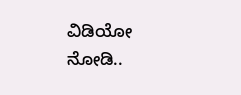ವಿಡಿಯೋ ನೋಡಿ..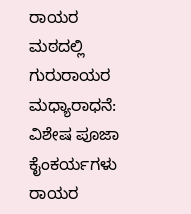ರಾಯರ ಮಠದಲ್ಲಿ ಗುರುರಾಯರ ಮಧ್ಯಾರಾಧನೆ: ವಿಶೇಷ ಪೂಜಾ ಕೈಂಕರ್ಯಗಳು
ರಾಯರ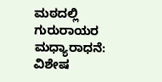ಮಠದಲ್ಲಿ ಗುರುರಾಯರ ಮಧ್ಯಾರಾಧನೆ: ವಿಶೇಷ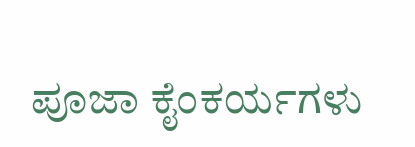ಪೂಜಾ ಕೈಂಕರ್ಯಗಳು